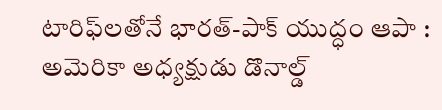టారిఫ్‌లతోనే భారత్-పాక్ యుద్ధం ఆపా : అమెరికా అధ్యక్షుడు డొనాల్డ్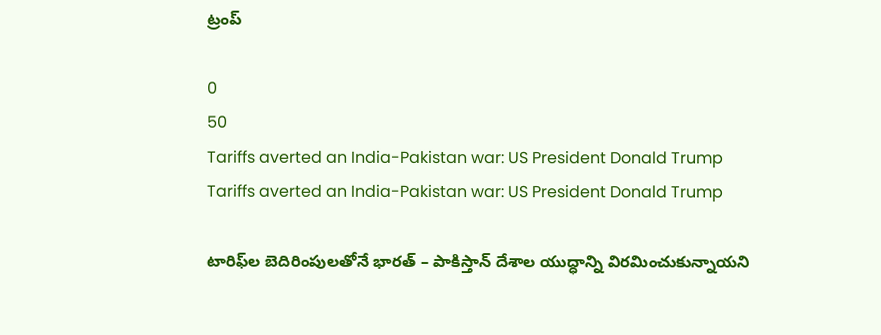ట్రంప్

0
50
Tariffs averted an India-Pakistan war: US President Donald Trump
Tariffs averted an India-Pakistan war: US President Donald Trump

టారిఫ్‌ల బెదిరింపులతోనే భారత్ – పాకిస్తాన్ దేశాల యుద్ధాన్ని విరమించుకున్నాయని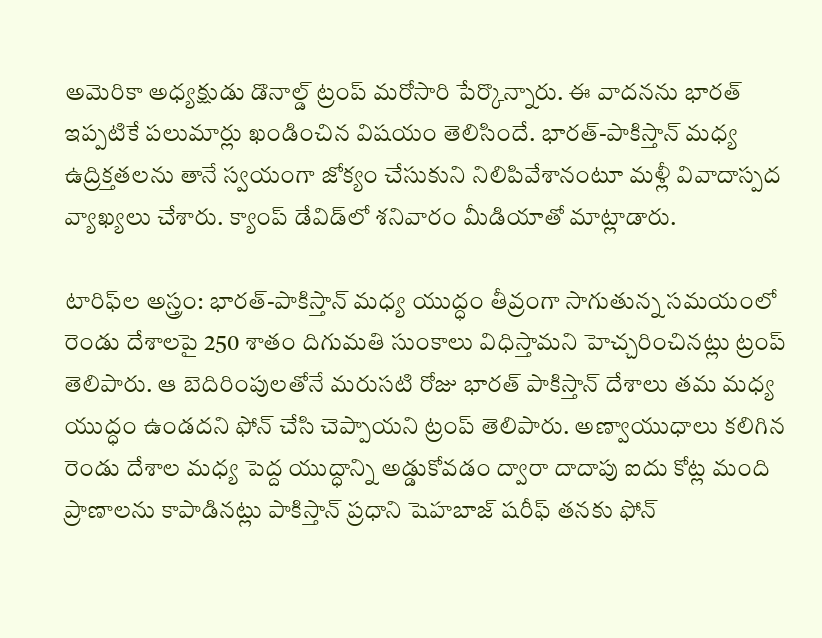అమెరికా అధ్యక్షుడు డొనాల్డ్ ట్రంప్ మరోసారి పేర్కొన్నారు. ఈ వాదనను భారత్ ఇప్పటికే పలుమార్లు ఖండించిన విషయం తెలిసిందే. భారత్-పాకిస్తాన్ మధ్య ఉద్రిక్తతలను తానే స్వయంగా జోక్యం చేసుకుని నిలిపివేశానంటూ మళ్లీ వివాదాస్పద వ్యాఖ్యలు చేశారు. క్యాంప్ డేవిడ్‌లో శనివారం మీడియాతో మాట్లాడారు.

టారిఫ్‌ల అస్త్రం: భారత్-పాకిస్తాన్ మధ్య యుద్ధం తీవ్రంగా సాగుతున్న సమయంలో రెండు దేశాలపై 250 శాతం దిగుమతి సుంకాలు విధిస్తామని హెచ్చరించినట్లు ట్రంప్ తెలిపారు. ఆ బెదిరింపులతోనే మరుసటి రోజు భారత్ పాకిస్తాన్ దేశాలు తమ మధ్య యుద్ధం ఉండదని ఫోన్ చేసి చెప్పాయని ట్రంప్ తెలిపారు. అణ్వాయుధాలు కలిగిన రెండు దేశాల మధ్య పెద్ద యుద్ధాన్ని అడ్డుకోవడం ద్వారా దాదాపు ఐదు కోట్ల మంది ప్రాణాలను కాపాడినట్లు పాకిస్తాన్ ప్రధాని షెహబాజ్ షరీఫ్ తనకు ఫోన్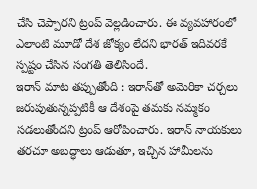చేసి చెప్పారని ట్రంప్ వెల్లడించారు. ఈ వ్యవహారంలో ఎలాంటి మూడో దేశ జోక్యం లేదని భారత్ ఇదివరకే స్పష్టం చేసిన సంగతి తెలిసిందే.
ఇరాన్ మాట తప్పుతోంది : ఇరాన్‌తో అమెరికా చర్చలు జరుపుతున్నప్పటికీ ఆ దేశంపై తమకు నమ్మకం సడలుతోందని ట్రంప్ ఆరోపించారు. ఇరాన్ నాయకులు తరచూ అబద్ధాలు ఆడుతూ, ఇచ్చిన హామీలను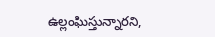ఉల్లంఘిస్తున్నారని,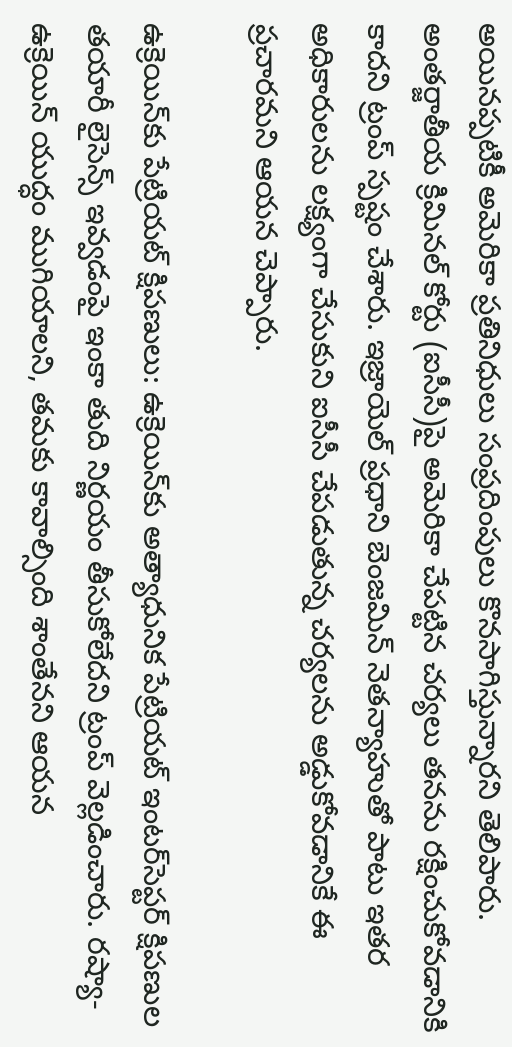అయినప్పటికీ అమెరికా ప్రతినిధులు సంప్రదింపులు కొనసాగిస్తున్నారని తెలిపారు. అంతర్జాతీయ క్రిమినల్ కోర్టు (ఐసీసీ)పై అమెరికా చేపట్టిన చర్యలు తనను రక్షించుకోవడానికి కాదని ట్రంప్ స్పష్టం చేశారు. ఇజ్రాయెల్ ప్రధాని బెంజమిన్ నెతన్యాహుతో పాటు ఇతర అధికారులను లక్ష్యంగా చేసుకుని ఐసీసీ చేపడుతున్న చర్యలను అడ్డుకోవడానికే ఈ ప్రచారమని ఆయన చెప్పారు.

ఉక్రెయిన్‌కు పేట్రియట్ క్షిపణులు: ఉక్రెయిన్‌కు అత్యాధునిక పేట్రియట్ ఇంటర్‌సెప్టర్ క్షిపణుల తయారీ లైసెన్స్ ఇవ్వడంపై ఇంకా తుది నిర్ణయం తీసుకోలేదని ట్రంప్ వెల్లడించారు. రష్యా-ఉక్రెయిన్ యుద్ధం ముగియాలని, తమకు కావాల్సింది శాంతేనని ఆయన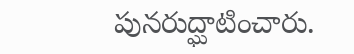పునరుద్ఘాటించారు.